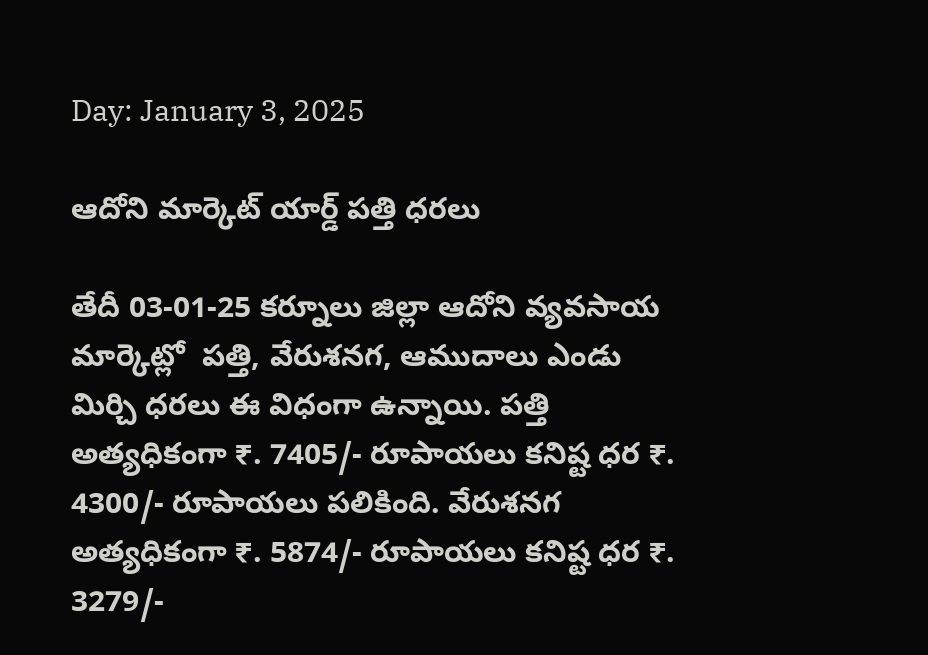Day: January 3, 2025

ఆదోని మార్కెట్ యార్డ్ పత్తి ధరలు

తేదీ 03-01-25 కర్నూలు జిల్లా ఆదోని వ్యవసాయ మార్కెట్లో  పత్తి, వేరుశనగ, ఆముదాలు ఎండు మిర్చి ధరలు ఈ విధంగా ఉన్నాయి. పత్తి అత్యధికంగా ₹. 7405/- రూపాయలు కనిష్ట ధర ₹. 4300/- రూపాయలు పలికింది. వేరుశనగ అత్యధికంగా ₹. 5874/- రూపాయలు కనిష్ట ధర ₹. 3279/-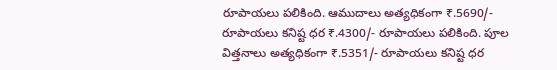రూపాయలు పలికింది. ఆముదాలు అత్యధికంగా ₹.5690/- రూపాయలు కనిష్ట ధర ₹.4300/- రూపాయలు పలికింది. పూల విత్తనాలు అత్యధికంగా ₹.5351/- రూపాయలు కనిష్ట ధర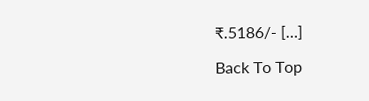₹.5186/- […]

Back To Top